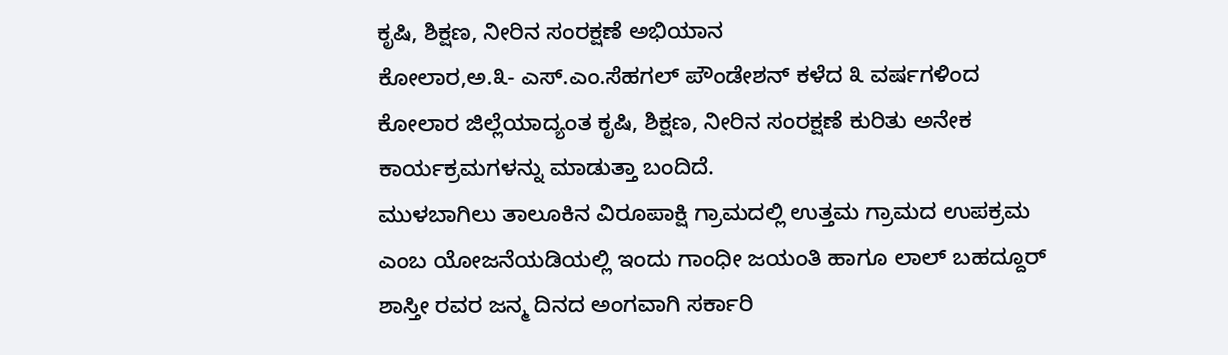ಕೃಷಿ, ಶಿಕ್ಷಣ, ನೀರಿನ ಸಂರಕ್ಷಣೆ ಅಭಿಯಾನ
ಕೋಲಾರ,ಅ.೩- ಎಸ್.ಎಂ.ಸೆಹಗಲ್ ಪೌಂಡೇಶನ್ ಕಳೆದ ೩ ವರ್ಷಗಳಿಂದ ಕೋಲಾರ ಜಿಲ್ಲೆಯಾದ್ಯಂತ ಕೃಷಿ, ಶಿಕ್ಷಣ, ನೀರಿನ ಸಂರಕ್ಷಣೆ ಕುರಿತು ಅನೇಕ ಕಾರ್ಯಕ್ರಮಗಳನ್ನು ಮಾಡುತ್ತಾ ಬಂದಿದೆ.
ಮುಳಬಾಗಿಲು ತಾಲೂಕಿನ ವಿರೂಪಾಕ್ಷಿ ಗ್ರಾಮದಲ್ಲಿ ಉತ್ತಮ ಗ್ರಾಮದ ಉಪಕ್ರಮ ಎಂಬ ಯೋಜನೆಯಡಿಯಲ್ಲಿ ಇಂದು ಗಾಂಧೀ ಜಯಂತಿ ಹಾಗೂ ಲಾಲ್ ಬಹದ್ದೂರ್ ಶಾಸ್ತೀ ರವರ ಜನ್ಮ ದಿನದ ಅಂಗವಾಗಿ ಸರ್ಕಾರಿ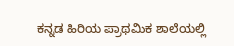ಕನ್ನಡ ಹಿರಿಯ ಪ್ರಾಥಮಿಕ ಶಾಲೆಯಲ್ಲಿ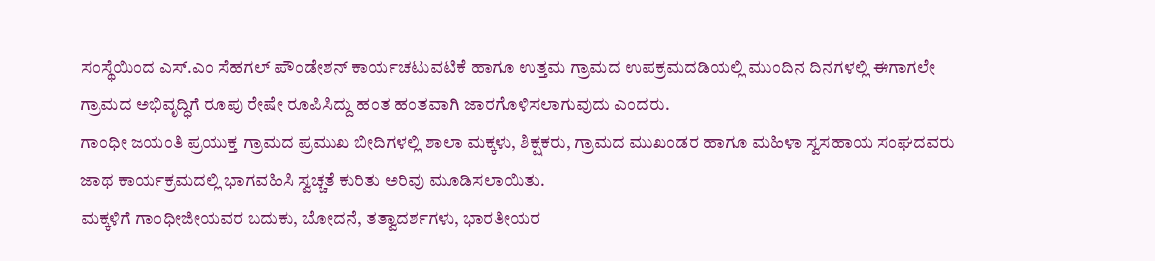ಸಂಸ್ಥೆಯಿಂದ ಎಸ್.ಎಂ ಸೆಹಗಲ್ ಪೌಂಡೇಶನ್ ಕಾರ್ಯಚಟುವಟಿಕೆ ಹಾಗೂ ಉತ್ತಮ ಗ್ರಾಮದ ಉಪಕ್ರಮದಡಿಯಲ್ಲಿ ಮುಂದಿನ ದಿನಗಳಲ್ಲಿ ಈಗಾಗಲೇ ಗ್ರಾಮದ ಅಭಿವೃದ್ಧಿಗೆ ರೂಪು ರೇಷೇ ರೂಪಿಸಿದ್ದು ಹಂತ ಹಂತವಾಗಿ ಜಾರಗೊಳಿಸಲಾಗುವುದು ಎಂದರು.
ಗಾಂಧೀ ಜಯಂತಿ ಪ್ರಯುಕ್ತ ಗ್ರಾಮದ ಪ್ರಮುಖ ಬೀದಿಗಳಲ್ಲಿ ಶಾಲಾ ಮಕ್ಕಳು, ಶಿಕ್ಷಕರು, ಗ್ರಾಮದ ಮುಖಂಡರ ಹಾಗೂ ಮಹಿಳಾ ಸ್ವಸಹಾಯ ಸಂಘದವರು ಜಾಥ ಕಾರ್ಯಕ್ರಮದಲ್ಲಿ ಭಾಗವಹಿಸಿ ಸ್ವಚ್ಚತೆ ಕುರಿತು ಅರಿವು ಮೂಡಿಸಲಾಯಿತು.
ಮಕ್ಕಳಿಗೆ ಗಾಂಧೀಜೀಯವರ ಬದುಕು, ಬೋದನೆ, ತತ್ವಾದರ್ಶಗಳು, ಭಾರತೀಯರ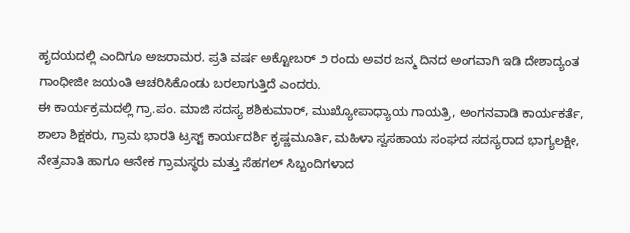ಹೃದಯದಲ್ಲಿ ಎಂದಿಗೂ ಅಜರಾಮರ. ಪ್ರತಿ ವರ್ಷ ಅಕ್ಟೋಬರ್ ೨ ರಂದು ಅವರ ಜನ್ಮ ದಿನದ ಅಂಗವಾಗಿ ಇಡಿ ದೇಶಾದ್ಯಂತ ಗಾಂಧೀಜೀ ಜಯಂತಿ ಆಚರಿಸಿಕೊಂಡು ಬರಲಾಗುತ್ತಿದೆ ಎಂದರು.
ಈ ಕಾರ್ಯಕ್ರಮದಲ್ಲಿ ಗ್ರಾ.ಪಂ. ಮಾಜಿ ಸದಸ್ಯ ಶಶಿಕುಮಾರ್, ಮುಖ್ಯೋಪಾಧ್ಯಾಯ ಗಾಯತ್ರಿ, ಅಂಗನವಾಡಿ ಕಾರ್ಯಕರ್ತೆ, ಶಾಲಾ ಶಿಕ್ಷಕರು, ಗ್ರಾಮ ಭಾರತಿ ಟ್ರಸ್ಟ್ ಕಾರ್ಯದರ್ಶಿ ಕೃಷ್ಣಮೂರ್ತಿ, ಮಹಿಳಾ ಸ್ವಸಹಾಯ ಸಂಘದ ಸದಸ್ಯರಾದ ಭಾಗ್ಯಲಕ್ಷೀ, ನೇತ್ರವಾತಿ ಹಾಗೂ ಆನೇಕ ಗ್ರಾಮಸ್ಥರು ಮತ್ತು ಸೆಹಗಲ್ ಸಿಬ್ಬಂದಿಗಳಾದ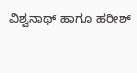ವಿಶ್ವನಾಥ್ ಹಾಗೂ ಹರೀಶ್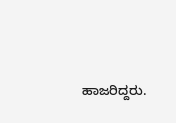ಹಾಜರಿದ್ದರು.